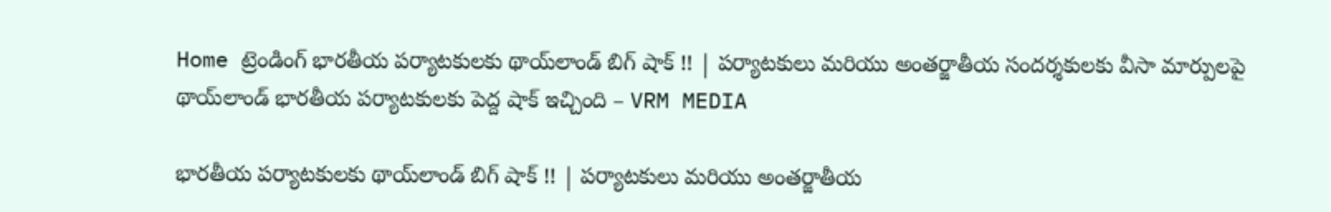Home ట్రెండింగ్ భారతీయ పర్యాటకులకు థాయ్‌లాండ్ బిగ్ షాక్ !! | పర్యాటకులు మరియు అంతర్జాతీయ సందర్శకులకు వీసా మార్పులపై థాయ్‌లాండ్ భారతీయ పర్యాటకులకు పెద్ద షాక్ ఇచ్చింది – VRM MEDIA

భారతీయ పర్యాటకులకు థాయ్‌లాండ్ బిగ్ షాక్ !! | పర్యాటకులు మరియు అంతర్జాతీయ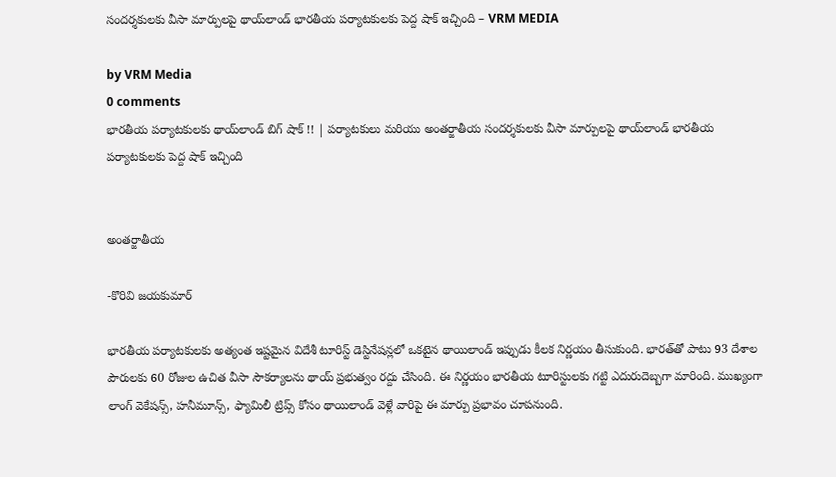సందర్శకులకు వీసా మార్పులపై థాయ్‌లాండ్ భారతీయ పర్యాటకులకు పెద్ద షాక్ ఇచ్చింది – VRM MEDIA

by VRM Media
0 comments
భారతీయ పర్యాటకులకు థాయ్‌లాండ్ బిగ్ షాక్ !! | పర్యాటకులు మరియు అంతర్జాతీయ సందర్శకులకు వీసా మార్పులపై థాయ్‌లాండ్ భారతీయ పర్యాటకులకు పెద్ద షాక్ ఇచ్చింది


అంతర్జాతీయ

-కొరివి జయకుమార్

భారతీయ పర్యాటకులకు అత్యంత ఇష్టమైన విదేశీ టూరిస్ట్ డెస్టినేషన్లలో ఒకటైన థాయిలాండ్ ఇప్పుడు కీలక నిర్ణయం తీసుకుంది. భారత్‌తో పాటు 93 దేశాల పౌరులకు 60 రోజుల ఉచిత వీసా సౌకర్యాలను థాయ్ ప్రభుత్వం రద్దు చేసింది. ఈ నిర్ణయం భారతీయ టూరిస్టులకు గట్టి ఎదురుదెబ్బగా మారింది. ముఖ్యంగా లాంగ్ వెకేషన్స్, హనీమూన్స్, ఫ్యామిలీ ట్రిప్స్ కోసం థాయిలాండ్ వెళ్లే వారిపై ఈ మార్పు ప్రభావం చూపనుంది.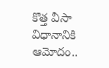కొత్త వీసా విధానానికి ఆమోదం..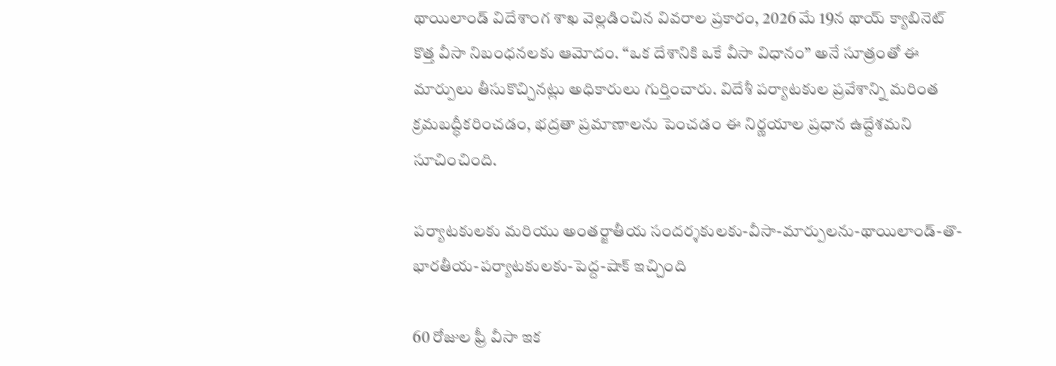థాయిలాండ్ విదేశాంగ శాఖ వెల్లడించిన వివరాల ప్రకారం, 2026 మే 19న థాయ్ క్యాబినెట్ కొత్త వీసా నిబంధనలకు ఆమోదం. “ఒక దేశానికి ఒకే వీసా విధానం” అనే సూత్రంతో ఈ మార్పులు తీసుకొచ్చినట్లు అధికారులు గుర్తించారు. విదేశీ పర్యాటకుల ప్రవేశాన్ని మరింత క్రమబద్ధీకరించడం, భద్రతా ప్రమాణాలను పెంచడం ఈ నిర్ణయాల ప్రధాన ఉద్దేశమని సూచించింది.

పర్యాటకులకు మరియు అంతర్జాతీయ సందర్శకులకు-వీసా-మార్పులను-థాయిలాండ్-తొ-భారతీయ-పర్యాటకులకు-పెద్ద-షాక్ ఇచ్చింది

60 రోజుల ఫ్రీ వీసా ఇక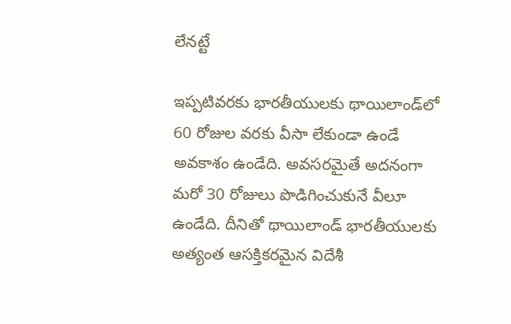లేనట్టే

ఇప్పటివరకు భారతీయులకు థాయిలాండ్‌లో 60 రోజుల వరకు వీసా లేకుండా ఉండే అవకాశం ఉండేది. అవసరమైతే అదనంగా మరో 30 రోజులు పొడిగించుకునే వీలూ ఉండేది. దీనితో థాయిలాండ్ భారతీయులకు అత్యంత ఆసక్తికరమైన విదేశీ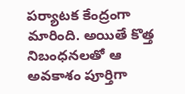పర్యాటక కేంద్రంగా మారింది. అయితే కొత్త నిబంధనలతో ఆ అవకాశం పూర్తిగా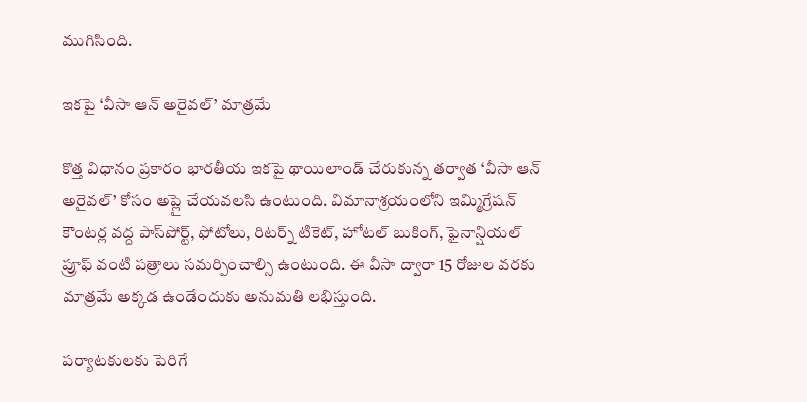ముగిసింది.

ఇకపై ‘వీసా ఆన్ అరైవల్’ మాత్రమే

కొత్త విధానం ప్రకారం భారతీయ ఇకపై థాయిలాండ్ చేరుకున్న తర్వాత ‘వీసా ఆన్ అరైవల్’ కోసం అప్లై చేయవలసి ఉంటుంది. విమానాశ్రయంలోని ఇమ్మిగ్రేషన్ కౌంటర్ల వద్ద పాస్‌పోర్ట్, ఫోటోలు, రిటర్న్ టికెట్, హోటల్ బుకింగ్, ఫైనాన్షియల్ ప్రూఫ్ వంటి పత్రాలు సమర్పించాల్సి ఉంటుంది. ఈ వీసా ద్వారా 15 రోజుల వరకు మాత్రమే అక్కడ ఉండేందుకు అనుమతి లభిస్తుంది.

పర్యాటకులకు పెరిగే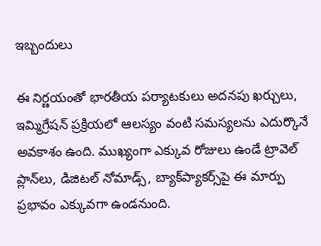ఇబ్బందులు

ఈ నిర్ణయంతో భారతీయ పర్యాటకులు అదనపు ఖర్చులు, ఇమ్మిగ్రేషన్ ప్రక్రియలో ఆలస్యం వంటి సమస్యలను ఎదుర్కొనే అవకాశం ఉంది. ముఖ్యంగా ఎక్కువ రోజులు ఉండే ట్రావెల్ ప్లాన్‌లు, డిజిటల్ నోమాడ్స్, బ్యాక్‌ప్యాకర్స్‌పై ఈ మార్పు ప్రభావం ఎక్కువగా ఉండనుంది.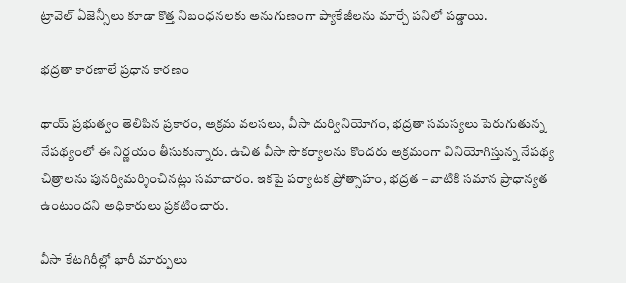ట్రావెల్ ఏజెన్సీలు కూడా కొత్త నిబంధనలకు అనుగుణంగా ప్యాకేజీలను మార్చే పనిలో పడ్డాయి.

భద్రతా కారణాలే ప్రధాన కారణం

థాయ్ ప్రభుత్వం తెలిపిన ప్రకారం, అక్రమ వలసలు, వీసా దుర్వినియోగం, భద్రతా సమస్యలు పెరుగుతున్న నేపథ్యంలో ఈ నిర్ణయం తీసుకున్నారు. ఉచిత వీసా సౌకర్యాలను కొందరు అక్రమంగా వినియోగిస్తున్న నేపథ్య చిత్రాలను పునర్విమర్శించినట్లు సమాచారం. ఇకపై పర్యాటక ప్రోత్సాహం, భద్రత – వాటికి సమాన ప్రాధాన్యత ఉంటుందని అధికారులు ప్రకటించారు.

వీసా కేటగిరీల్లో భారీ మార్పులు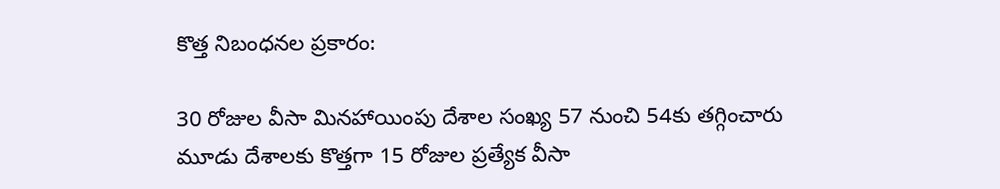కొత్త నిబంధనల ప్రకారం:

30 రోజుల వీసా మినహాయింపు దేశాల సంఖ్య 57 నుంచి 54కు తగ్గించారు
మూడు దేశాలకు కొత్తగా 15 రోజుల ప్రత్యేక వీసా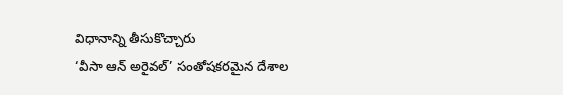విధానాన్ని తీసుకొచ్చారు
‘వీసా ఆన్ అరైవల్’ సంతోషకరమైన దేశాల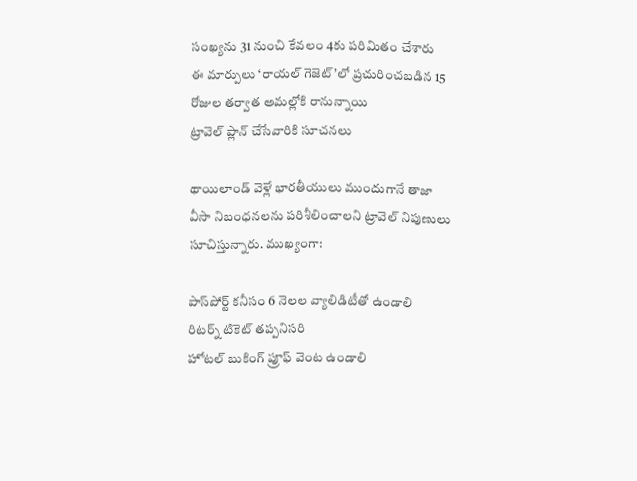సంఖ్యను 31 నుంచి కేవలం 4కు పరిమితం చేశారు
ఈ మార్పులు ‘రాయల్ గెజెట్’లో ప్రచురించబడిన 15 రోజుల తర్వాత అమల్లోకి రానున్నాయి
ట్రావెల్ ప్లాన్ చేసేవారికి సూచనలు

థాయిలాండ్ వెళ్లే భారతీయులు ముందుగానే తాజా వీసా నిబంధనలను పరిశీలించాలని ట్రావెల్ నిపుణులు సూచిస్తున్నారు. ముఖ్యంగా:

పాస్‌పోర్ట్ కనీసం 6 నెలల వ్యాలిడిటీతో ఉండాలి
రిటర్న్ టికెట్ తప్పనిసరి
హోటల్ బుకింగ్ ప్రూఫ్ వెంట ఉండాలి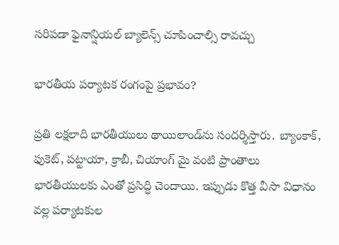సరిపడా ఫైనాన్షియల్ బ్యాలెన్స్ చూపించాల్సి రావచ్చు

భారతీయ పర్యాటక రంగంపై ప్రభావం?

ప్రతి లక్షలాది భారతీయులు థాయిలాండ్‌ను సందర్శిస్తారు. బ్యాంకాక్, ఫుకెట్, పట్టాయా, క్రాబీ, చియాంగ్ మై వంటి ప్రాంతాలు భారతీయులకు ఎంతో ప్రసిద్ధి చెందాయి. ఇప్పుడు కొత్త వీసా విధానం వల్ల పర్యాటకుల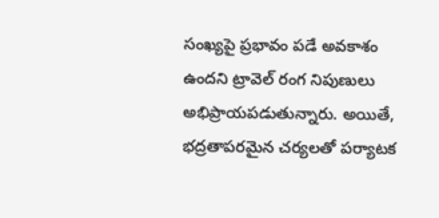సంఖ్యపై ప్రభావం పడే అవకాశం ఉందని ట్రావెల్ రంగ నిపుణులు అభిప్రాయపడుతున్నారు. అయితే, భద్రతాపరమైన చర్యలతో పర్యాటక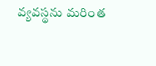వ్యవస్థను మరింత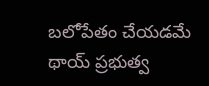బలోపేతం చేయడమే థాయ్ ప్రభుత్వ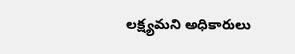లక్ష్యమని అధికారులు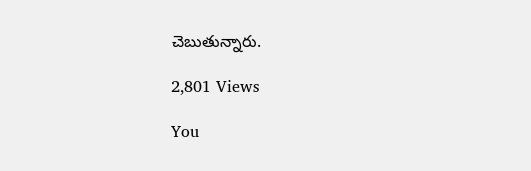చెబుతున్నారు.

2,801 Views

You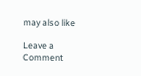may also like

Leave a Comment